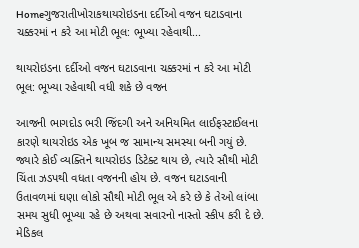Homeગુજરાતીખોરાકથાયરોઇડના દર્દીઓ વજન ઘટાડવાના ચક્કરમાં ન કરે આ મોટી ભૂલ: ભૂખ્યા રહેવાથી...

થાયરોઇડના દર્દીઓ વજન ઘટાડવાના ચક્કરમાં ન કરે આ મોટી ભૂલ: ભૂખ્યા રહેવાથી વધી શકે છે વજન

આજની ભાગદોડ ભરી જિંદગી અને અનિયમિત લાઈફસ્ટાઈલના કારણે થાયરોઇડ એક ખૂબ જ સામાન્ય સમસ્યા બની ગયું છે. જ્યારે કોઈ વ્યક્તિને થાયરોઇડ ડિટેક્ટ થાય છે, ત્યારે સૌથી મોટી ચિંતા ઝડપથી વધતા વજનની હોય છે. વજન ઘટાડવાની ઉતાવળમાં ઘણા લોકો સૌથી મોટી ભૂલ એ કરે છે કે તેઓ લાંબા સમય સુધી ભૂખ્યા રહે છે અથવા સવારનો નાસ્તો સ્કીપ કરી દે છે. મેડિકલ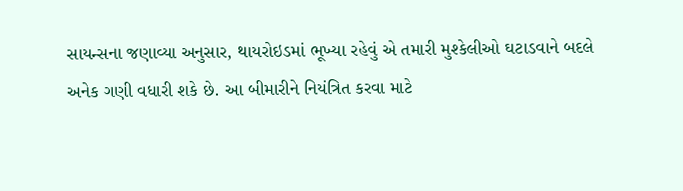સાયન્સના જણાવ્યા અનુસાર, થાયરોઇડમાં ભૂખ્યા રહેવું એ તમારી મુશ્કેલીઓ ઘટાડવાને બદલે અનેક ગણી વધારી શકે છે. આ બીમારીને નિયંત્રિત કરવા માટે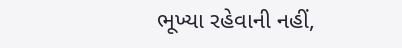ભૂખ્યા રહેવાની નહીં,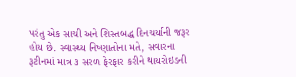પરંતુ એક સાચી અને શિસ્તબદ્ધ દિનચર્યાની જરૂર હોય છે. સ્વાસ્થ્ય નિષ્ણાતોના મતે, સવારના રૂટીનમાં માત્ર ૩ સરળ ફેરફાર કરીને થાયરોઇડની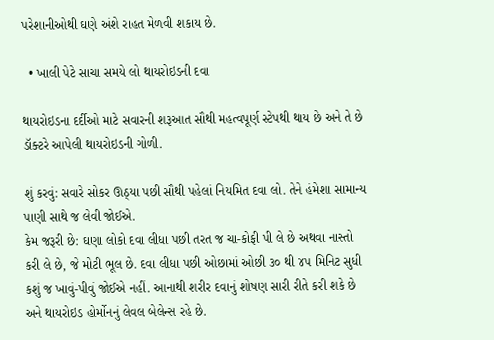પરેશાનીઓથી ઘણે અંશે રાહત મેળવી શકાય છે.

  • ખાલી પેટે સાચા સમયે લો થાયરોઇડની દવા

થાયરોઇડના દર્દીઓ માટે સવારની શરૂઆત સૌથી મહત્વપૂર્ણ સ્ટેપથી થાય છે અને તે છે ડૉક્ટરે આપેલી થાયરોઇડની ગોળી.

શું કરવું: સવારે સોકર ઊઠ્યા પછી સૌથી પહેલાં નિયમિત દવા લો. તેને હંમેશા સામાન્ય પાણી સાથે જ લેવી જોઈએ.
કેમ જરૂરી છે: ઘણા લોકો દવા લીધા પછી તરત જ ચા-કોફી પી લે છે અથવા નાસ્તો કરી લે છે, જે મોટી ભૂલ છે. દવા લીધા પછી ઓછામાં ઓછી ૩૦ થી ૪૫ મિનિટ સુધી કશું જ ખાવું-પીવું જોઈએ નહીં. આનાથી શરીર દવાનું શોષણ સારી રીતે કરી શકે છે અને થાયરોઇડ હોર્મોનનું લેવલ બેલેન્સ રહે છે.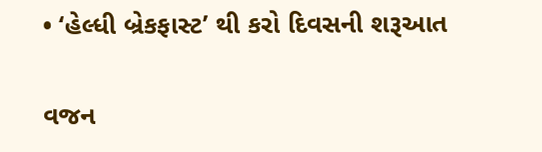• ‘હેલ્ધી બ્રેકફાસ્ટ’ થી કરો દિવસની શરૂઆત

વજન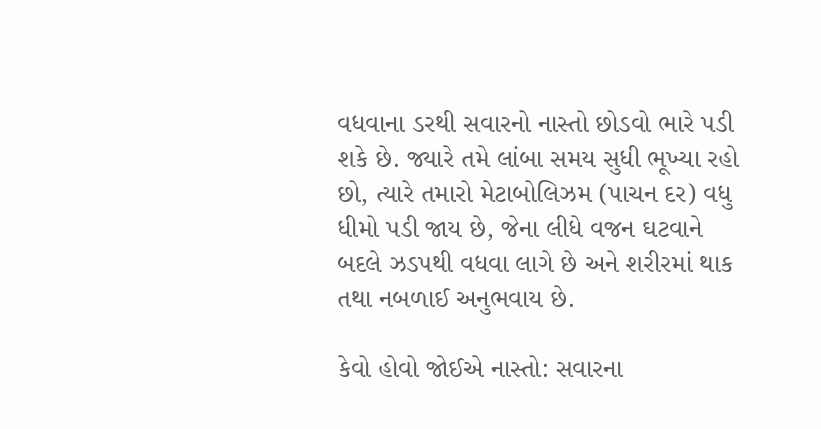વધવાના ડરથી સવારનો નાસ્તો છોડવો ભારે પડી શકે છે. જ્યારે તમે લાંબા સમય સુધી ભૂખ્યા રહો છો, ત્યારે તમારો મેટાબોલિઝમ (પાચન દર) વધુ ધીમો પડી જાય છે, જેના લીધે વજન ઘટવાને બદલે ઝડપથી વધવા લાગે છે અને શરીરમાં થાક તથા નબળાઈ અનુભવાય છે.

કેવો હોવો જોઈએ નાસ્તો: સવારના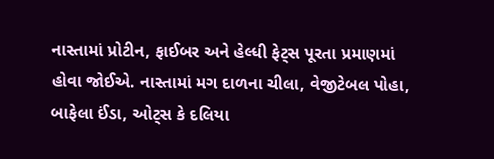નાસ્તામાં પ્રોટીન, ફાઈબર અને હેલ્ધી ફેટ્સ પૂરતા પ્રમાણમાં હોવા જોઈએ. નાસ્તામાં મગ દાળના ચીલા, વેજીટેબલ પોહા, બાફેલા ઈંડા, ઓટ્સ કે દલિયા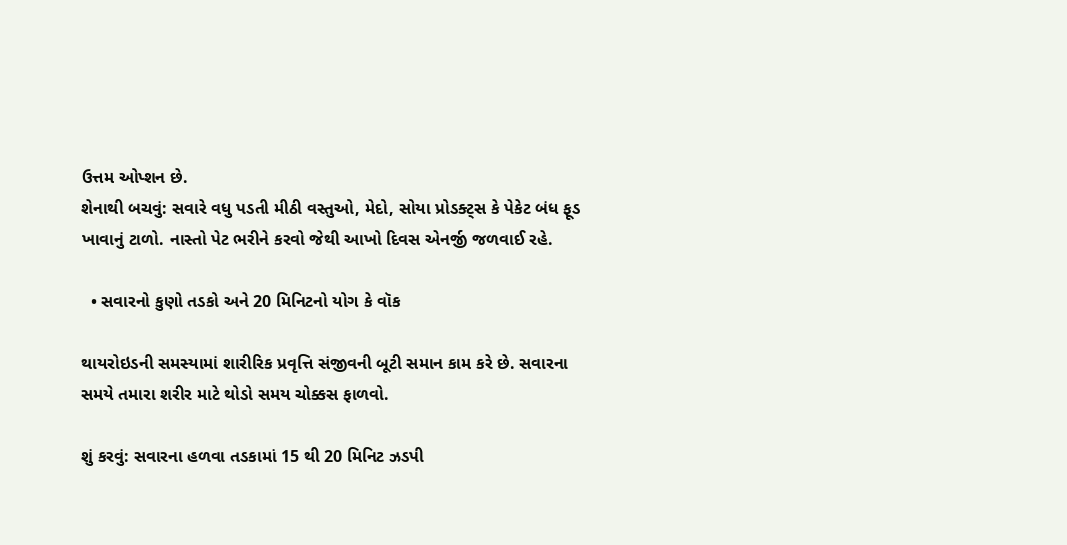ઉત્તમ ઓપ્શન છે.
શેનાથી બચવું: સવારે વધુ પડતી મીઠી વસ્તુઓ, મેદો, સોયા પ્રોડક્ટ્સ કે પેકેટ બંધ ફૂડ ખાવાનું ટાળો. નાસ્તો પેટ ભરીને કરવો જેથી આખો દિવસ એનર્જી જળવાઈ રહે.

  • સવારનો કુણો તડકો અને 20 મિનિટનો યોગ કે વૉક

થાયરોઇડની સમસ્યામાં શારીરિક પ્રવૃત્તિ સંજીવની બૂટી સમાન કામ કરે છે. સવારના સમયે તમારા શરીર માટે થોડો સમય ચોક્કસ ફાળવો.

શું કરવું: સવારના હળવા તડકામાં 15 થી 20 મિનિટ ઝડપી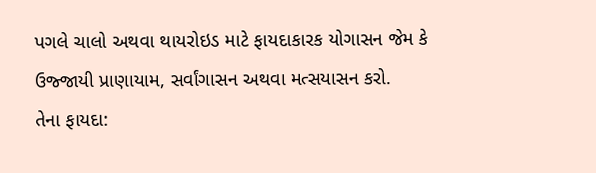પગલે ચાલો અથવા થાયરોઇડ માટે ફાયદાકારક યોગાસન જેમ કે ઉજ્જાયી પ્રાણાયામ, સર્વાંગાસન અથવા મત્સયાસન કરો.
તેના ફાયદા: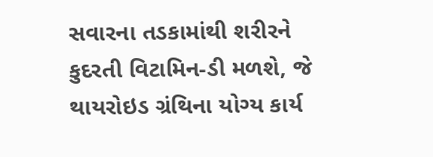સવારના તડકામાંથી શરીરને કુદરતી વિટામિન-ડી મળશે, જે થાયરોઇડ ગ્રંથિના યોગ્ય કાર્ય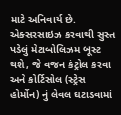માટે અનિવાર્ય છે. એક્સરસાઇઝ કરવાથી સુસ્ત પડેલું મેટાબોલિઝમ બૂસ્ટ થશે, જે વજન કંટ્રોલ કરવા અને કોર્ટિસોલ (સ્ટ્રેસ હોર્મોન) નું લેવલ ઘટાડવામાં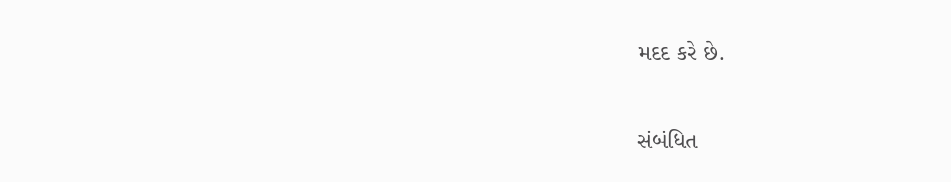મદદ કરે છે.

સંબંધિત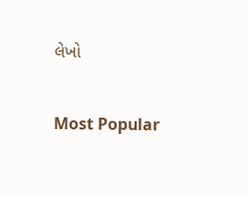લેખો

Most Popular